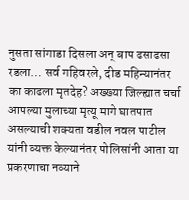नुसता सांगाडा दिसला अन् बाप ढसाढसा रडला… सर्व गहिवरले, दीड महिन्यानंतर का काढला मृतदेह? अख्ख्या जिल्ह्यात चर्चा
आपल्या मुलाच्या मृत्यू मागे घातपात असल्याची शक्यता वडील नवल पाटील यांनी व्यक्त केल्यानंतर पोलिसांनी आता या प्रकरणाचा नव्याने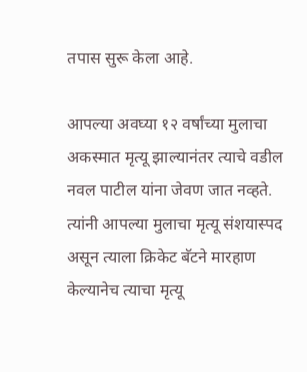तपास सुरू केला आहे.

आपल्या अवघ्या १२ वर्षांच्या मुलाचा अकस्मात मृत्यू झाल्यानंतर त्याचे वडील नवल पाटील यांना जेवण जात नव्हते. त्यांनी आपल्या मुलाचा मृत्यू संशयास्पद असून त्याला क्रिकेट बॅटने मारहाण केल्यानेच त्याचा मृत्यू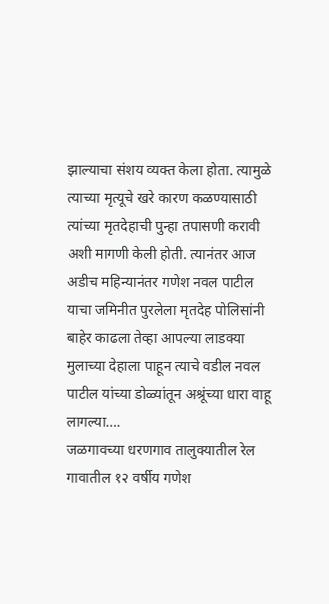झाल्याचा संशय व्यक्त केला होता. त्यामुळे त्याच्या मृत्यूचे खरे कारण कळण्यासाठी त्यांच्या मृतदेहाची पुन्हा तपासणी करावी अशी मागणी केली होती. त्यानंतर आज अडीच महिन्यानंतर गणेश नवल पाटील याचा जमिनीत पुरलेला मृतदेह पोलिसांनी बाहेर काढला तेव्हा आपल्या लाडक्या मुलाच्या देहाला पाहून त्याचे वडील नवल पाटील यांच्या डोळ्यांतून अश्रूंच्या धारा वाहू लागल्या….
जळगावच्या धरणगाव तालुक्यातील रेल गावातील १२ वर्षीय गणेश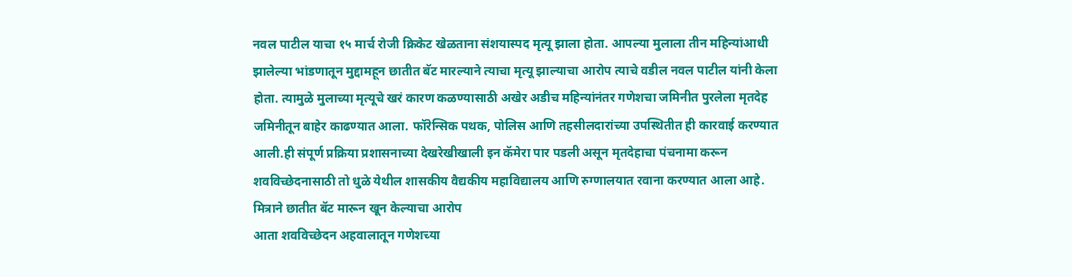नवल पाटील याचा १५ मार्च रोजी क्रिकेट खेळताना संशयास्पद मृत्यू झाला होता. आपल्या मुलाला तीन महिन्यांआधी झालेल्या भांडणातून मुद्दामहून छातीत बॅट मारल्याने त्याचा मृत्यू झाल्याचा आरोप त्याचे वडील नवल पाटील यांनी केला होता. त्यामुळे मुलाच्या मृत्यूचे खरं कारण कळण्यासाठी अखेर अडीच महिन्यांनंतर गणेशचा जमिनीत पुरलेला मृतदेह जमिनीतून बाहेर काढण्यात आला. फॉरेन्सिक पथक, पोलिस आणि तहसीलदारांच्या उपस्थितीत ही कारवाई करण्यात आली.ही संपूर्ण प्रक्रिया प्रशासनाच्या देखरेखीखाली इन कॅमेरा पार पडली असून मृतदेहाचा पंचनामा करून शवविच्छेदनासाठी तो धुळे येथील शासकीय वैद्यकीय महाविद्यालय आणि रुग्णालयात रवाना करण्यात आला आहे.
मित्राने छातीत बॅट मारून खून केल्याचा आरोप
आता शवविच्छेदन अहवालातून गणेशच्या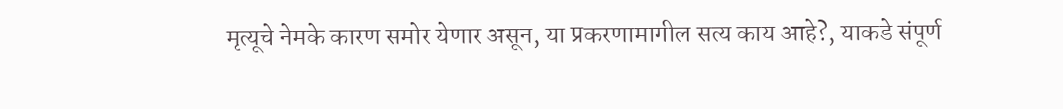मृत्यूचे नेमके कारण समोर येणार असून, या प्रकरणामागील सत्य काय आहे?, याकडे संपूर्ण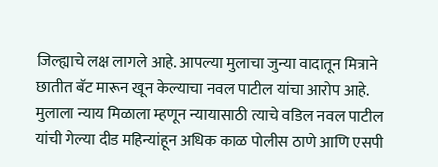जिल्ह्याचे लक्ष लागले आहे. आपल्या मुलाचा जुन्या वादातून मित्राने छातीत बॅट मारून खून केल्याचा नवल पाटील यांचा आरोप आहे. मुलाला न्याय मिळाला म्हणून न्यायासाठी त्याचे वडिल नवल पाटील यांची गेल्या दीड महिन्यांहून अधिक काळ पोलीस ठाणे आणि एसपी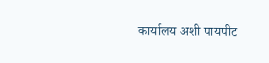कार्यालय अशी पायपीट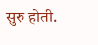सुरु होती.